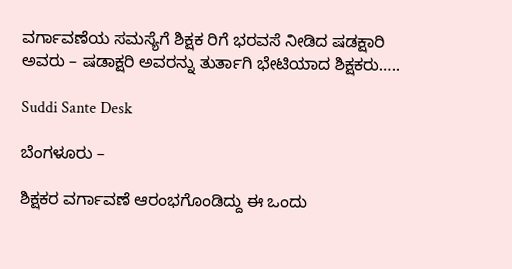ವರ್ಗಾವಣೆಯ ಸಮಸ್ಯೆಗೆ ಶಿಕ್ಷಕ ರಿಗೆ ಭರವಸೆ ನೀಡಿದ ಷಡಕ್ಷಾರಿ ಅವರು – ಷಡಾಕ್ಷರಿ ಅವರನ್ನು ತುರ್ತಾಗಿ ಭೇಟಿಯಾದ ಶಿಕ್ಷಕರು…..

Suddi Sante Desk

ಬೆಂಗಳೂರು –

ಶಿಕ್ಷಕರ ವರ್ಗಾವಣೆ ಆರಂಭಗೊಂಡಿದ್ದು ಈ ಒಂದು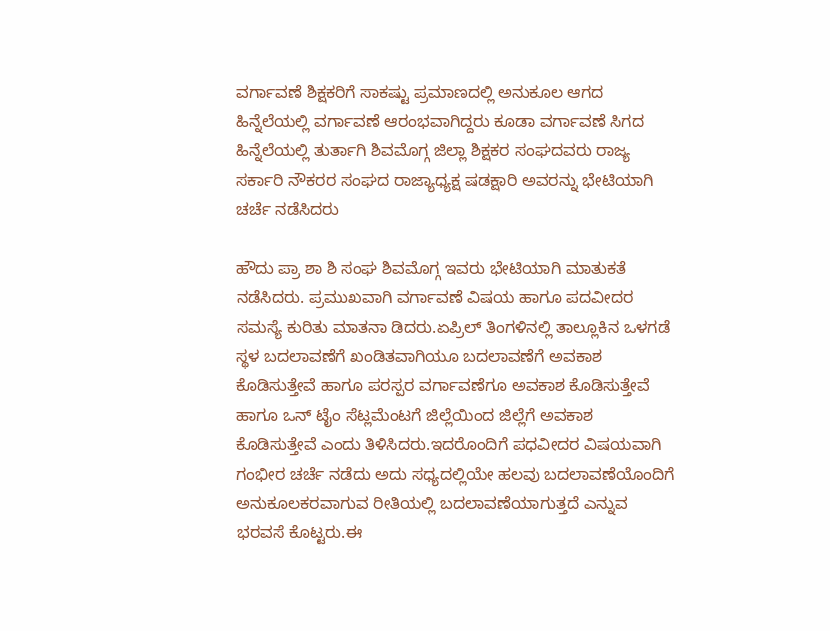ವರ್ಗಾವಣೆ ಶಿಕ್ಷಕರಿಗೆ ಸಾಕಷ್ಟು ಪ್ರಮಾಣದಲ್ಲಿ ಅನುಕೂಲ ಆಗದ ಹಿನ್ನೆಲೆಯಲ್ಲಿ ವರ್ಗಾವಣೆ ಆರಂಭವಾಗಿದ್ದರು ಕೂಡಾ ವರ್ಗಾವಣೆ ಸಿಗದ ಹಿನ್ನೆಲೆಯಲ್ಲಿ ತುರ್ತಾಗಿ ಶಿವಮೊಗ್ಗ ಜಿಲ್ಲಾ ಶಿಕ್ಷಕರ ಸಂಘದವರು ರಾಜ್ಯ ಸರ್ಕಾರಿ ನೌಕರರ ಸಂಘದ ರಾಜ್ಯಾಧ್ಯಕ್ಷ ಷಡಕ್ಷಾರಿ ಅವರನ್ನು ಭೇಟಿಯಾಗಿ ಚರ್ಚೆ ನಡೆಸಿದರು

ಹೌದು ಪ್ರಾ ಶಾ ಶಿ ಸಂಘ ಶಿವಮೊಗ್ಗ ಇವರು ಭೇಟಿಯಾಗಿ ಮಾತುಕತೆ ನಡೆಸಿದರು. ಪ್ರಮುಖವಾಗಿ ವರ್ಗಾವಣೆ ವಿಷಯ ಹಾಗೂ ಪದವೀದರ ಸಮಸ್ಯೆ ಕುರಿತು ಮಾತನಾ ಡಿದರು.ಏಪ್ರಿಲ್ ತಿಂಗಳಿನಲ್ಲಿ ತಾಲ್ಲೂಕಿನ ಒಳಗಡೆ ಸ್ಥಳ ಬದಲಾವಣೆಗೆ ಖಂಡಿತವಾಗಿಯೂ ಬದಲಾವಣೆಗೆ ಅವಕಾಶ ಕೊಡಿಸುತ್ತೇವೆ ಹಾಗೂ ಪರಸ್ಪರ ವರ್ಗಾವಣೆಗೂ ಅವಕಾಶ ಕೊಡಿಸುತ್ತೇವೆ ಹಾಗೂ ಒನ್ ಟೈಂ ಸೆಟ್ಲಮೆಂಟಗೆ ಜಿಲ್ಲೆಯಿಂದ ಜಿಲ್ಲೆಗೆ ಅವಕಾಶ ಕೊಡಿಸುತ್ತೇವೆ ಎಂದು ತಿಳಿಸಿದರು.ಇದರೊಂದಿಗೆ ಪಧವೀದರ ವಿಷಯವಾಗಿ ಗಂಭೀರ ಚರ್ಚೆ ನಡೆದು ಅದು ಸಧ್ಯದಲ್ಲಿಯೇ ಹಲವು ಬದಲಾವಣೆಯೊಂದಿಗೆ ಅನುಕೂಲಕರವಾಗುವ ರೀತಿಯಲ್ಲಿ ಬದಲಾವಣೆಯಾಗುತ್ತದೆ ಎನ್ನುವ ಭರವಸೆ ಕೊಟ್ಟರು.ಈ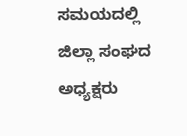ಸಮಯದಲ್ಲಿ ಜಿಲ್ಲಾ ಸಂಘದ ಅಧ್ಯಕ್ಷರು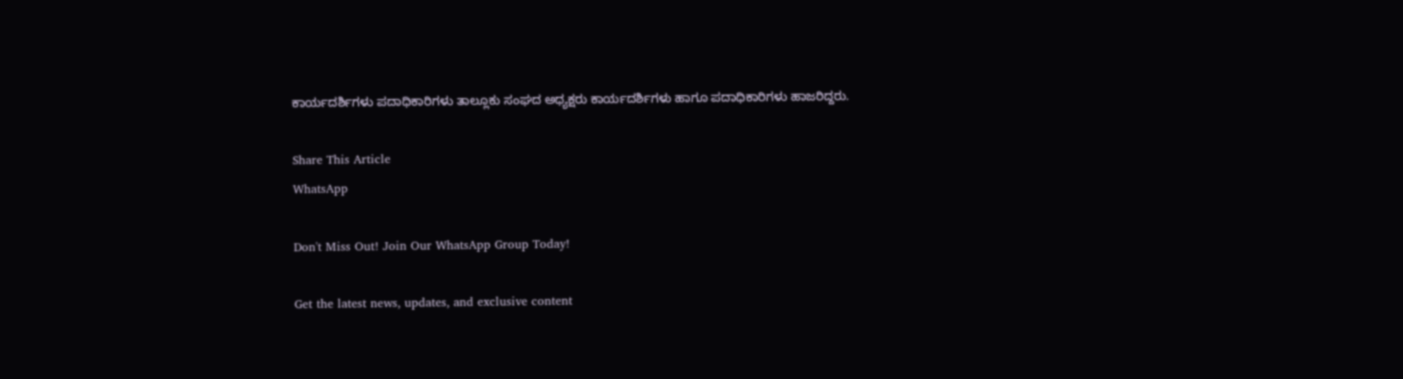ಕಾರ್ಯದರ್ಶಿಗಳು ಪದಾಧಿಕಾರಿಗಳು ತಾಲ್ಲೂಕು ಸಂಘದ ಅಧ್ಯಕ್ಷರು ಕಾರ್ಯದರ್ಶಿಗಳು ಹಾಗೂ ಪದಾಧಿಕಾರಿಗಳು ಹಾಜರಿದ್ದರು.

Share This Article
WhatsApp

Don't Miss Out! Join Our WhatsApp Group Today!

Get the latest news, updates, and exclusive content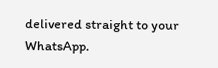delivered straight to your WhatsApp.